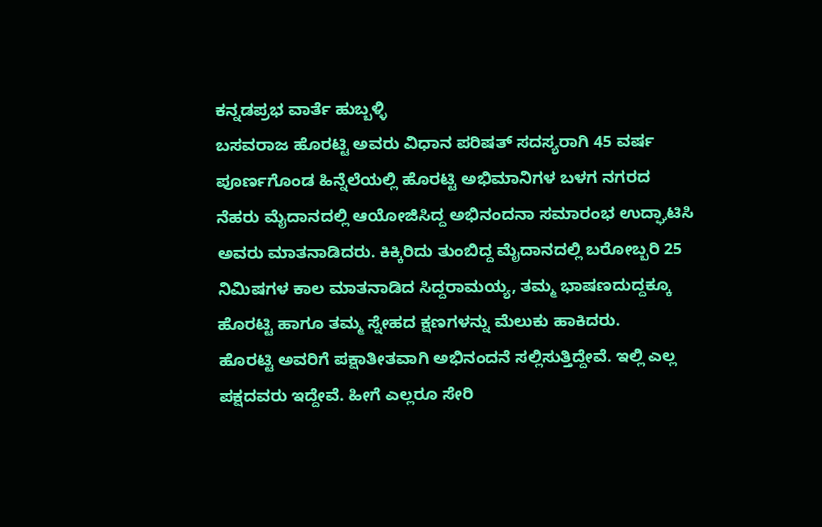ಕನ್ನಡಪ್ರಭ ವಾರ್ತೆ ಹುಬ್ಬಳ್ಳಿ
ಬಸವರಾಜ ಹೊರಟ್ಟಿ ಅವರು ವಿಧಾನ ಪರಿಷತ್ ಸದಸ್ಯರಾಗಿ 45 ವರ್ಷ ಪೂರ್ಣಗೊಂಡ ಹಿನ್ನೆಲೆಯಲ್ಲಿ ಹೊರಟ್ಟಿ ಅಭಿಮಾನಿಗಳ ಬಳಗ ನಗರದ ನೆಹರು ಮೈದಾನದಲ್ಲಿ ಆಯೋಜಿಸಿದ್ದ ಅಭಿನಂದನಾ ಸಮಾರಂಭ ಉದ್ಘಾಟಿಸಿ ಅವರು ಮಾತನಾಡಿದರು. ಕಿಕ್ಕಿರಿದು ತುಂಬಿದ್ದ ಮೈದಾನದಲ್ಲಿ ಬರೋಬ್ಬರಿ 25 ನಿಮಿಷಗಳ ಕಾಲ ಮಾತನಾಡಿದ ಸಿದ್ದರಾಮಯ್ಯ, ತಮ್ಮ ಭಾಷಣದುದ್ದಕ್ಕೂ ಹೊರಟ್ಟಿ ಹಾಗೂ ತಮ್ಮ ಸ್ನೇಹದ ಕ್ಷಣಗಳನ್ನು ಮೆಲುಕು ಹಾಕಿದರು.
ಹೊರಟ್ಟಿ ಅವರಿಗೆ ಪಕ್ಷಾತೀತವಾಗಿ ಅಭಿನಂದನೆ ಸಲ್ಲಿಸುತ್ತಿದ್ದೇವೆ. ಇಲ್ಲಿ ಎಲ್ಲ ಪಕ್ಷದವರು ಇದ್ದೇವೆ. ಹೀಗೆ ಎಲ್ಲರೂ ಸೇರಿ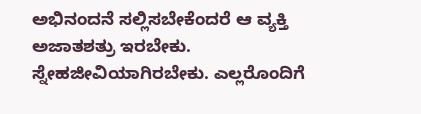ಅಭಿನಂದನೆ ಸಲ್ಲಿಸಬೇಕೆಂದರೆ ಆ ವ್ಯಕ್ತಿ ಅಜಾತಶತ್ರು ಇರಬೇಕು. ಸ್ನೇಹಜೀವಿಯಾಗಿರಬೇಕು. ಎಲ್ಲರೊಂದಿಗೆ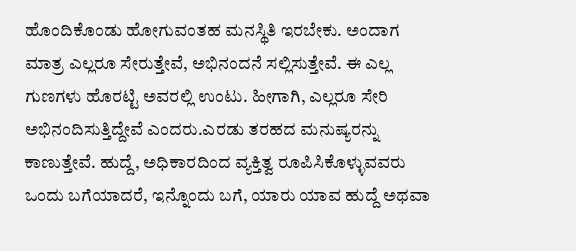ಹೊಂದಿಕೊಂಡು ಹೋಗುವಂತಹ ಮನಸ್ಥಿತಿ ಇರಬೇಕು. ಅಂದಾಗ ಮಾತ್ರ ಎಲ್ಲರೂ ಸೇರುತ್ತೇವೆ, ಅಭಿನಂದನೆ ಸಲ್ಲಿಸುತ್ತೇವೆ. ಈ ಎಲ್ಲ ಗುಣಗಳು ಹೊರಟ್ಟಿ ಅವರಲ್ಲಿ ಉಂಟು. ಹೀಗಾಗಿ, ಎಲ್ಲರೂ ಸೇರಿ ಅಭಿನಂದಿಸುತ್ತಿದ್ದೇವೆ ಎಂದರು.ಎರಡು ತರಹದ ಮನುಷ್ಯರನ್ನು ಕಾಣುತ್ತೇವೆ. ಹುದ್ದೆ, ಅಧಿಕಾರದಿಂದ ವ್ಯಕ್ತಿತ್ವ ರೂಪಿಸಿಕೊಳ್ಳುವವರು ಒಂದು ಬಗೆಯಾದರೆ, ಇನ್ನೊಂದು ಬಗೆ, ಯಾರು ಯಾವ ಹುದ್ದೆ ಅಥವಾ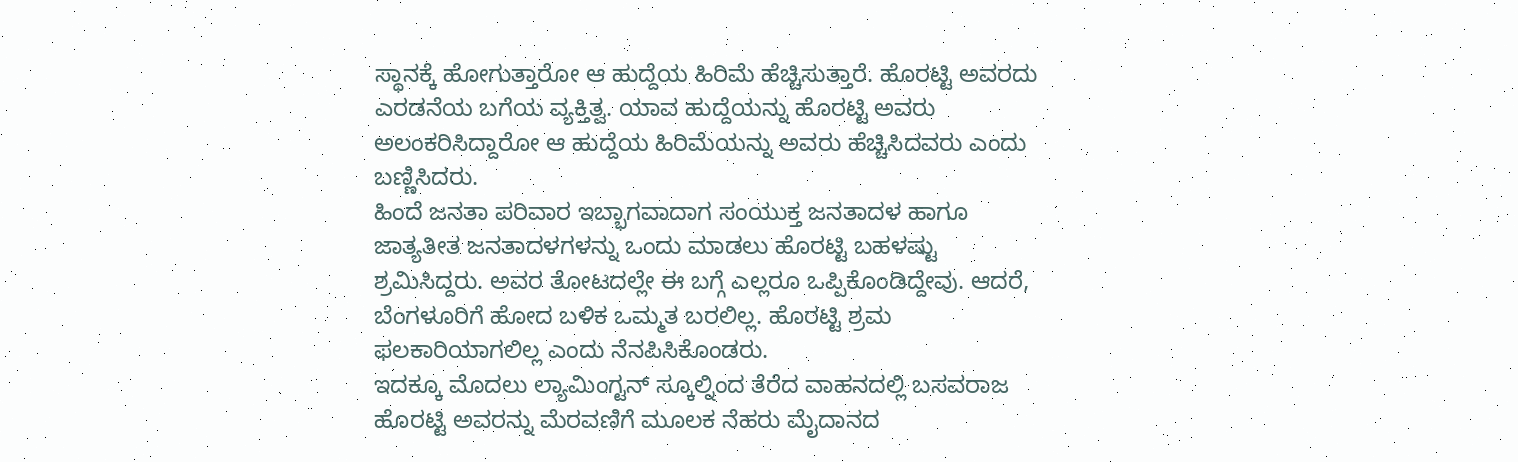ಸ್ಥಾನಕ್ಕೆ ಹೋಗುತ್ತಾರೋ ಆ ಹುದ್ದೆಯ ಹಿರಿಮೆ ಹೆಚ್ಚಿಸುತ್ತಾರೆ. ಹೊರಟ್ಟಿ ಅವರದು ಎರಡನೆಯ ಬಗೆಯ ವ್ಯಕ್ತಿತ್ವ. ಯಾವ ಹುದ್ದೆಯನ್ನು ಹೊರಟ್ಟಿ ಅವರು ಅಲಂಕರಿಸಿದ್ದಾರೋ ಆ ಹುದ್ದೆಯ ಹಿರಿಮೆಯನ್ನು ಅವರು ಹೆಚ್ಚಿಸಿದವರು ಎಂದು ಬಣ್ಣಿಸಿದರು.
ಹಿಂದೆ ಜನತಾ ಪರಿವಾರ ಇಬ್ಭಾಗವಾದಾಗ ಸಂಯುಕ್ತ ಜನತಾದಳ ಹಾಗೂ ಜಾತ್ಯತೀತ ಜನತಾದಳಗಳನ್ನು ಒಂದು ಮಾಡಲು ಹೊರಟ್ಟಿ ಬಹಳಷ್ಟು ಶ್ರಮಿಸಿದ್ದರು. ಅವರ ತೋಟದಲ್ಲೇ ಈ ಬಗ್ಗೆ ಎಲ್ಲರೂ ಒಪ್ಪಿಕೊಂಡಿದ್ದೇವು. ಆದರೆ, ಬೆಂಗಳೂರಿಗೆ ಹೋದ ಬಳಿಕ ಒಮ್ಮತ ಬರಲಿಲ್ಲ. ಹೊರಟ್ಟಿ ಶ್ರಮ ಫಲಕಾರಿಯಾಗಲಿಲ್ಲ ಎಂದು ನೆನಪಿಸಿಕೊಂಡರು.
ಇದಕ್ಕೂ ಮೊದಲು ಲ್ಯಾಮಿಂಗ್ಟನ್ ಸ್ಕೂಲ್ನಿಂದ ತೆರೆದ ವಾಹನದಲ್ಲಿ ಬಸವರಾಜ ಹೊರಟ್ಟಿ ಅವರನ್ನು ಮೆರವಣಿಗೆ ಮೂಲಕ ನೆಹರು ಮೈದಾನದ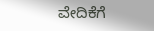ವೇದಿಕೆಗೆ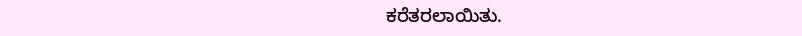ಕರೆತರಲಾಯಿತು.